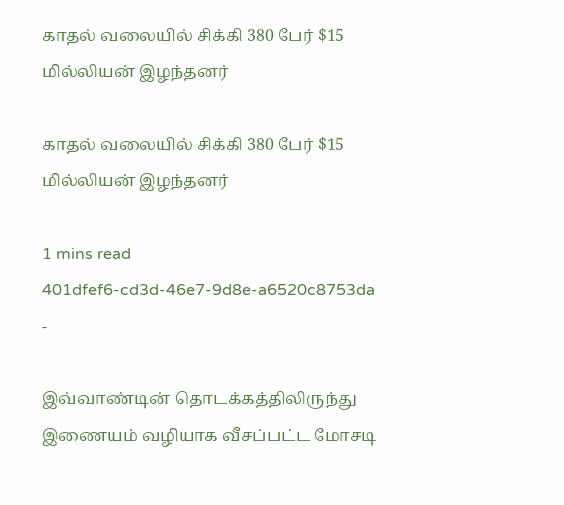காதல் வலையில் சிக்கி 380 பேர் $15 மில்லியன் இழந்தனர்

காதல் வலையில் சிக்கி 380 பேர் $15 மில்லியன் இழந்தனர்

1 mins read
401dfef6-cd3d-46e7-9d8e-a6520c8753da
-

இவ்வாண்டின் தொடக்கத்திலிருந்து இணையம் வழியாக வீசப்பட்ட மோசடி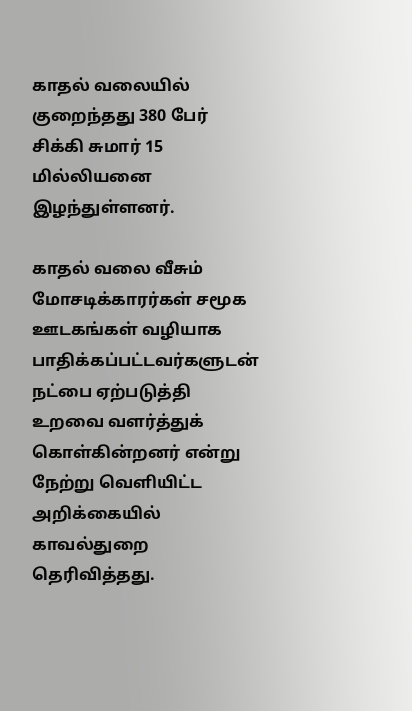காதல் வலையில் குறைந்தது 380 பேர் சிக்கி சுமார் 15 மில்லியனை இழந்துள்ளனர்.

காதல் வலை வீசும் மோசடிக்காரர்கள் சமூக ஊடகங்கள் வழியாக பாதிக்கப்பட்டவர்களுடன் நட்பை ஏற்படுத்தி உறவை வளர்த்துக் கொள்கின்றனர் என்று நேற்று வெளியிட்ட அறிக்கையில் காவல்துறை தெரிவித்தது.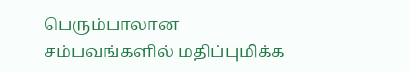பெரும்பாலான சம்பவங்களில் மதிப்புமிக்க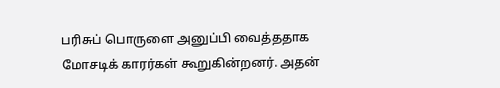பரிசுப் பொருளை அனுப்பி வைத்ததாக மோசடிக் காரர்கள் கூறுகின்றனர். அதன்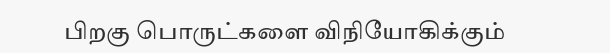பிறகு பொருட்களை விநியோகிக்கும்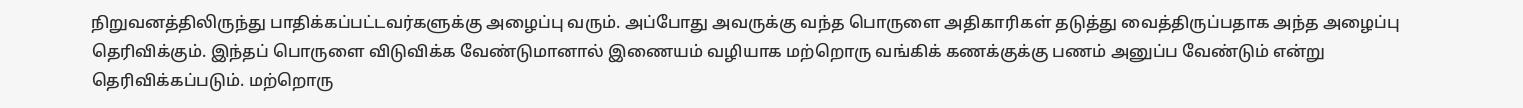நிறுவனத்திலிருந்து பாதிக்கப்பட்டவர்களுக்கு அழைப்பு வரும். அப்போது அவருக்கு வந்த பொருளை அதிகாரிகள் தடுத்து வைத்திருப்பதாக அந்த அழைப்பு தெரிவிக்கும். இந்தப் பொருளை விடுவிக்க வேண்டுமானால் இணையம் வழியாக மற்றொரு வங்கிக் கணக்குக்கு பணம் அனுப்ப வேண்டும் என்று தெரிவிக்கப்படும். மற்றொரு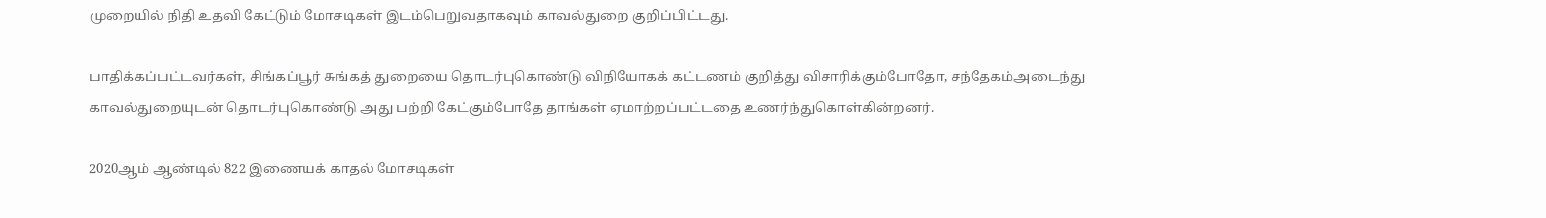முறையில் நிதி உதவி கேட்டும் மோசடிகள் இடம்பெறுவதாகவும் காவல்துறை குறிப்பிட்டது.

பாதிக்கப்பட்டவர்கள், சிங்கப்பூர் சுங்கத் துறையை தொடர்புகொண்டு விநியோகக் கட்டணம் குறித்து விசாரிக்கும்போதோ, சந்தேகம்அடைந்து காவல்துறையுடன் தொடர்புகொண்டு அது பற்றி கேட்கும்போதே தாங்கள் ஏமாற்றப்பட்டதை உணர்ந்துகொள்கின்றனர்.

2020ஆம் ஆண்டில் 822 இணையக் காதல் மோசடிகள்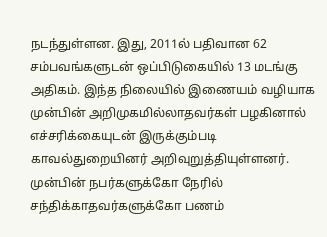நடந்துள்ளன. இது, 2011ல் பதிவான 62 சம்பவங்களுடன் ஒப்பிடுகையில் 13 மடங்கு அதிகம். இந்த நிலையில் இணையம் வழியாக முன்பின் அறிமுகமில்லாதவர்கள் பழகினால் எச்சரிக்கையுடன் இருக்கும்படி காவல்துறையினர் அறிவுறுத்தியுள்ளனர். முன்பின் நபர்களுக்கோ நேரில் சந்திக்காதவர்களுக்கோ பணம்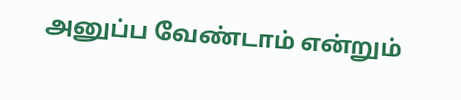அனுப்ப வேண்டாம் என்றும்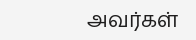அவர்கள்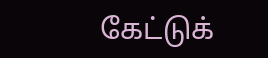கேட்டுக்